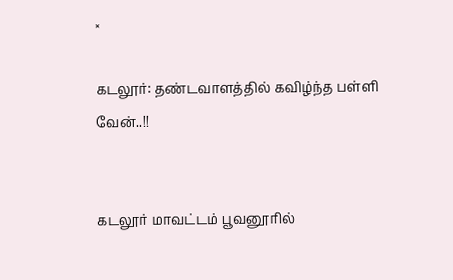×

கடலூர்: தண்டவாளத்தில் கவிழ்ந்த பள்ளி வேன்..!!


கடலூர் மாவட்டம் பூவனூரில்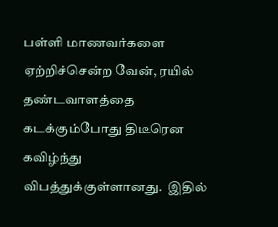பள்ளி மாணவர்களை ஏற்றிச்சென்ற வேன், ரயில் தண்டவாளத்தை கடக்கும்போது திடீரென கவிழ்ந்து விபத்துக்குள்ளானது.  இதில்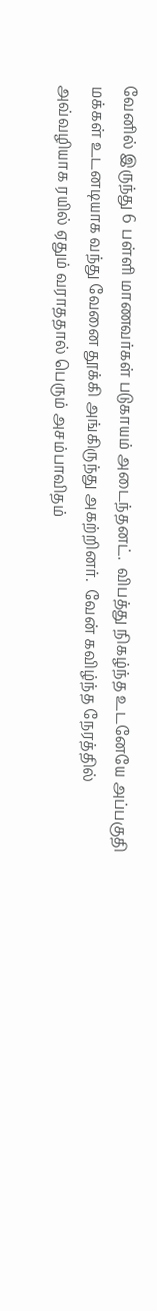வேனில் இருந்து 6 பள்ளி மாணவர்கள் படுகாயம் அடைந்தனட்.  விபத்து நிகழ்ந்த உடனேயே அப்பகுதி மக்கள் உடனடியாக வந்து வேனை தூக்கி அங்கிருந்து அகற்றினர்.  வேன் கவிழ்ந்த நேரத்தில் அவ்வழியாக ரயில் ஏதும் வராததால் பெரும் அசம்பாவிதம்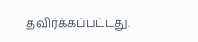தவிர்க்கப்பட்டது.